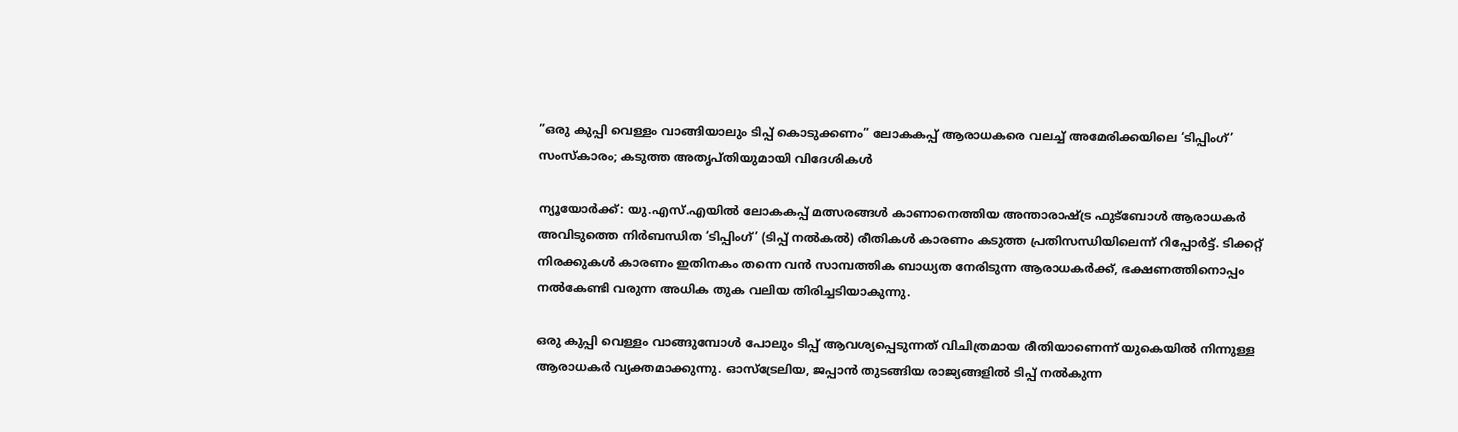”ഒരു കുപ്പി വെള്ളം വാങ്ങിയാലും ടിപ്പ് കൊടുക്കണം” ലോകകപ്പ് ആരാധകരെ വലച്ച് അമേരിക്കയിലെ ‘ടിപ്പിംഗ്’ സംസ്കാരം; കടുത്ത അതൃപ്തിയുമായി വിദേശികൾ

ന്യൂയോർക്ക്: യു.എസ്.എയിൽ ലോകകപ്പ് മത്സരങ്ങൾ കാണാനെത്തിയ അന്താരാഷ്ട്ര ഫുട്ബോൾ ആരാധകർ അവിടുത്തെ നിർബന്ധിത ‘ടിപ്പിംഗ്’ (ടിപ്പ് നൽകൽ) രീതികൾ കാരണം കടുത്ത പ്രതിസന്ധിയിലെന്ന് റിപ്പോർട്ട്. ടിക്കറ്റ് നിരക്കുകൾ കാരണം ഇതിനകം തന്നെ വൻ സാമ്പത്തിക ബാധ്യത നേരിടുന്ന ആരാധകർക്ക്, ഭക്ഷണത്തിനൊപ്പം നൽകേണ്ടി വരുന്ന അധിക തുക വലിയ തിരിച്ചടിയാകുന്നു.

ഒരു കുപ്പി വെള്ളം വാങ്ങുമ്പോൾ പോലും ടിപ്പ് ആവശ്യപ്പെടുന്നത് വിചിത്രമായ രീതിയാണെന്ന് യുകെയിൽ നിന്നുള്ള ആരാധകർ വ്യക്തമാക്കുന്നു. ഓസ്ട്രേലിയ, ജപ്പാൻ തുടങ്ങിയ രാജ്യങ്ങളിൽ ടിപ്പ് നൽകുന്ന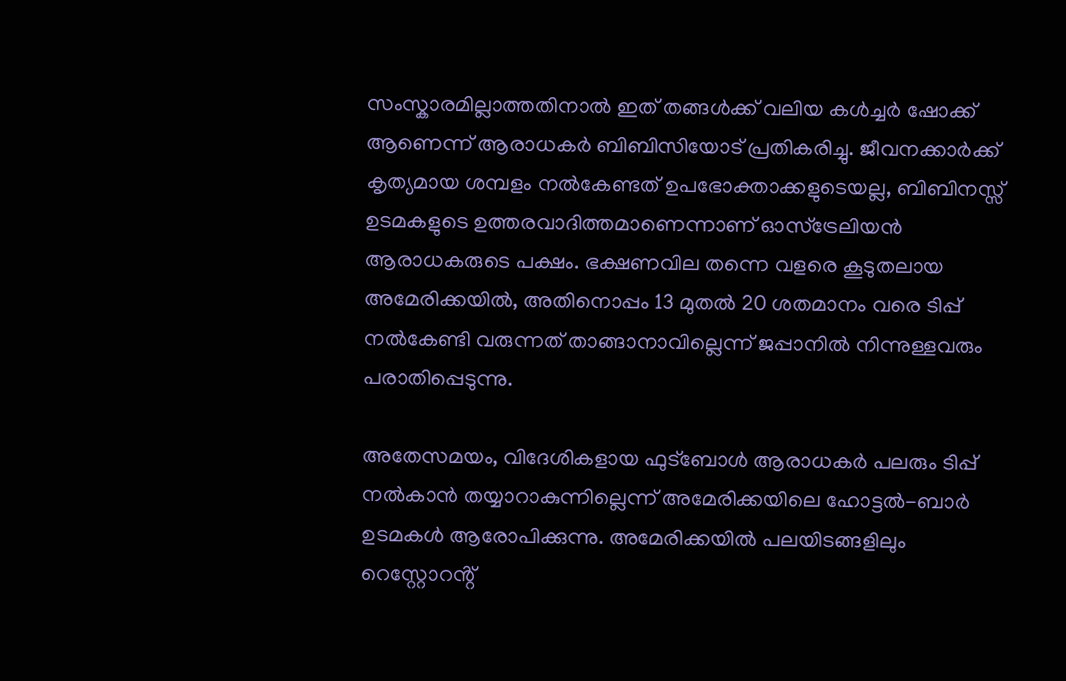സംസ്കാരമില്ലാത്തതിനാൽ ഇത് തങ്ങൾക്ക് വലിയ കൾച്ചർ ഷോക്ക് ആണെന്ന് ആരാധകർ ബിബിസിയോട് പ്രതികരിച്ചു. ജീവനക്കാർക്ക് കൃത്യമായ ശമ്പളം നൽകേണ്ടത് ഉപഭോക്താക്കളുടെയല്ല, ബിബിനസ്സ് ഉടമകളുടെ ഉത്തരവാദിത്തമാണെന്നാണ് ഓസ്ട്രേലിയൻ ആരാധകരുടെ പക്ഷം. ഭക്ഷണവില തന്നെ വളരെ കൂടുതലായ അമേരിക്കയിൽ, അതിനൊപ്പം 13 മുതൽ 20 ശതമാനം വരെ ടിപ്പ് നൽകേണ്ടി വരുന്നത് താങ്ങാനാവില്ലെന്ന് ജപ്പാനിൽ നിന്നുള്ളവരും പരാതിപ്പെടുന്നു.

അതേസമയം, വിദേശികളായ ഫുട്ബോൾ ആരാധകർ പലരും ടിപ്പ് നൽകാൻ തയ്യാറാകുന്നില്ലെന്ന് അമേരിക്കയിലെ ഹോട്ടൽ-ബാർ ഉടമകൾ ആരോപിക്കുന്നു. അമേരിക്കയിൽ പലയിടങ്ങളിലും റെസ്റ്റോറൻ്റ്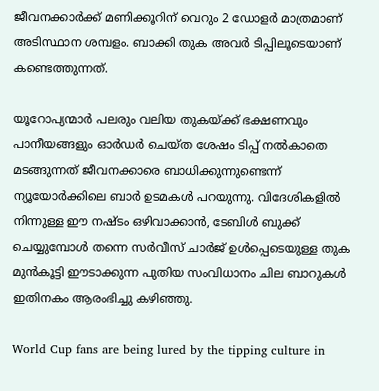ജീവനക്കാർക്ക് മണിക്കൂറിന് വെറും 2 ഡോളർ മാത്രമാണ് അടിസ്ഥാന ശമ്പളം. ബാക്കി തുക അവർ ടിപ്പിലൂടെയാണ് കണ്ടെത്തുന്നത്.

യൂറോപ്യന്മാർ പലരും വലിയ തുകയ്ക്ക് ഭക്ഷണവും പാനീയങ്ങളും ഓർഡർ ചെയ്ത ശേഷം ടിപ്പ് നൽകാതെ മടങ്ങുന്നത് ജീവനക്കാരെ ബാധിക്കുന്നുണ്ടെന്ന് ന്യൂയോർക്കിലെ ബാർ ഉടമകൾ പറയുന്നു. വിദേശികളിൽ നിന്നുള്ള ഈ നഷ്ടം ഒഴിവാക്കാൻ, ടേബിൾ ബുക്ക് ചെയ്യുമ്പോൾ തന്നെ സർവീസ് ചാർജ് ഉൾപ്പെടെയുള്ള തുക മുൻകൂട്ടി ഈടാക്കുന്ന പുതിയ സംവിധാനം ചില ബാറുകൾ ഇതിനകം ആരംഭിച്ചു കഴിഞ്ഞു.

World Cup fans are being lured by the tipping culture in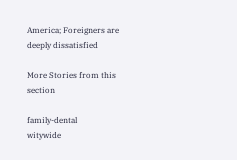America; Foreigners are deeply dissatisfied

More Stories from this section

family-dental
witywide